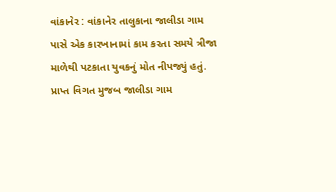વાંકાનેર : વાંકાનેર તાલુકાના જાલીડા ગામ પાસે એક કારખાનામાં કામ કરતા સમયે ત્રીજા માળેથી પટકાતા યુવકનું મોત નીપજ્યું હતું. પ્રાપ્ત વિગત મુજબ જાલીડા ગામ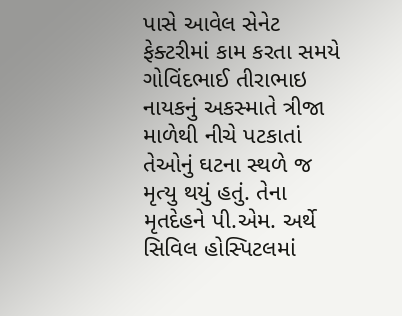પાસે આવેલ સેનેટ ફેક્ટરીમાં કામ કરતા સમયે ગોવિંદભાઈ તીરાભાઇ નાયકનું અકસ્માતે ત્રીજા માળેથી નીચે પટકાતાં તેઓનું ઘટના સ્થળે જ મૃત્યુ થયું હતું. તેના મૃતદેહને પી.એમ. અર્થે સિવિલ હોસ્પિટલમાં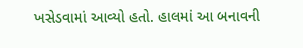ખસેડવામાં આવ્યો હતો. હાલમાં આ બનાવની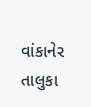વાંકાનેર તાલુકા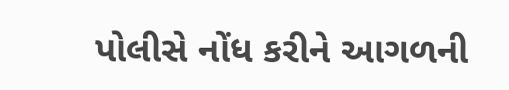પોલીસે નોંધ કરીને આગળની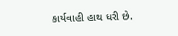કાર્યવાહી હાથ ધરી છે.